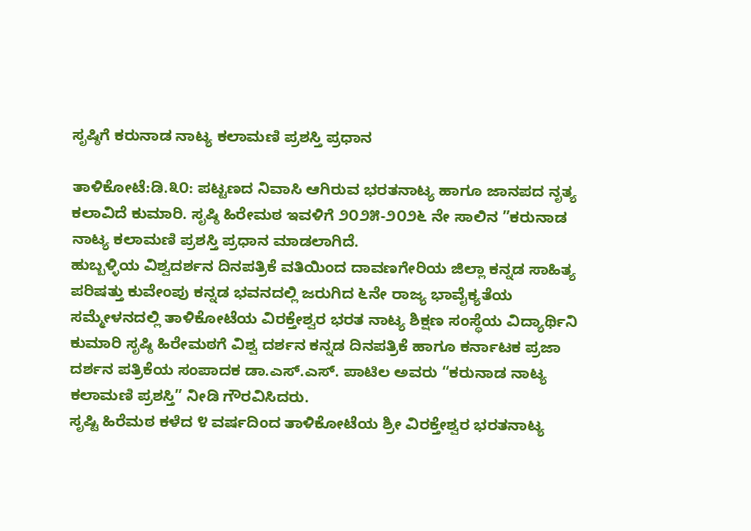ಸೃಷ್ಠಿಗೆ ಕರುನಾಡ ನಾಟ್ಯ ಕಲಾಮಣಿ ಪ್ರಶಸ್ತಿ ಪ್ರಧಾನ

ತಾಳಿಕೋಟೆ:ಡಿ.೩೦: ಪಟ್ಟಣದ ನಿವಾಸಿ ಆಗಿರುವ ಭರತನಾಟ್ಯ ಹಾಗೂ ಜಾನಪದ ನೃತ್ಯ ಕಲಾವಿದೆ ಕುಮಾರಿ. ಸೃಷ್ಠಿ ಹಿರೇಮಠ ಇವಳಿಗೆ ೨೦೨೫-೨೦೨೬ ನೇ ಸಾಲಿನ ”ಕರುನಾಡ ನಾಟ್ಯ ಕಲಾಮಣಿ ಪ್ರಶಸ್ತಿ ಪ್ರಧಾನ ಮಾಡಲಾಗಿದೆ.
ಹುಬ್ಬಳ್ಳಿಯ ವಿಶ್ವದರ್ಶನ ದಿನಪತ್ರಿಕೆ ವತಿಯಿಂದ ದಾವಣಗೇರಿಯ ಜಿಲ್ಲಾ ಕನ್ನಡ ಸಾಹಿತ್ಯ ಪರಿಷತ್ತು ಕುವೇಂಪು ಕನ್ನಡ ಭವನದಲ್ಲಿ ಜರುಗಿದ ೬ನೇ ರಾಜ್ಯ ಭಾವೈಕ್ಯತೆಯ ಸಮ್ಮೇಳನದಲ್ಲಿ ತಾಳಿಕೋಟೆಯ ವಿರಕ್ತೇಶ್ವರ ಭರತ ನಾಟ್ಯ ಶಿಕ್ಷಣ ಸಂಸ್ಥೆಯ ವಿದ್ಯಾರ್ಥಿನಿ ಕುಮಾರಿ ಸೃಷ್ಠಿ ಹಿರೇಮಠಗೆ ವಿಶ್ವ ದರ್ಶನ ಕನ್ನಡ ದಿನಪತ್ರಿಕೆ ಹಾಗೂ ಕರ್ನಾಟಕ ಪ್ರಜಾ ದರ್ಶನ ಪತ್ರಿಕೆಯ ಸಂಪಾದಕ ಡಾ.ಎಸ್.ಎಸ್. ಪಾಟಿಲ ಅವರು “ಕರುನಾಡ ನಾಟ್ಯ ಕಲಾಮಣಿ ಪ್ರಶಸ್ತಿ” ನೀಡಿ ಗೌರವಿಸಿದರು.
ಸೃಷ್ಟಿ ಹಿರೆಮಠ ಕಳೆದ ೪ ವರ್ಷದಿಂದ ತಾಳಿಕೋಟೆಯ ಶ್ರೀ ವಿರಕ್ತೇಶ್ವರ ಭರತನಾಟ್ಯ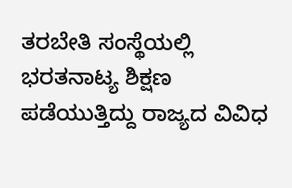ತರಬೇತಿ ಸಂಸ್ಥೆಯಲ್ಲಿ ಭರತನಾಟ್ಯ ಶಿಕ್ಷಣ ಪಡೆಯುತ್ತಿದ್ದು ರಾಜ್ಯದ ವಿವಿಧ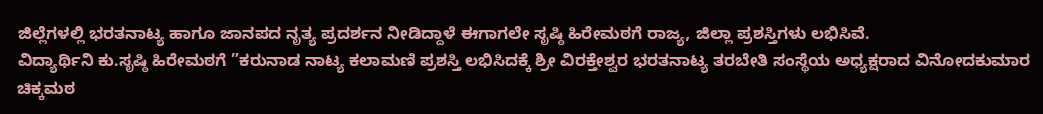ಜಿಲ್ಲೆಗಳಲ್ಲಿ ಭರತನಾಟ್ಯ ಹಾಗೂ ಜಾನಪದ ನೃತ್ಯ ಪ್ರದರ್ಶನ ನೀಡಿದ್ದಾಳೆ ಈಗಾಗಲೇ ಸೃಷ್ಠಿ ಹಿರೇಮಠಗೆ ರಾಜ್ಯ, ಜಿಲ್ಲಾ ಪ್ರಶಸ್ತಿಗಳು ಲಭಿಸಿವೆ.
ವಿದ್ಯಾರ್ಥಿನಿ ಕು.ಸೃಷ್ಠಿ ಹಿರೇಮಠಗೆ ”ಕರುನಾಡ ನಾಟ್ಯ ಕಲಾಮಣಿ ಪ್ರಶಸ್ತಿ ಲಭಿಸಿದಕ್ಕೆ ಶ್ರೀ ವಿರಕ್ತೇಶ್ವರ ಭರತನಾಟ್ಯ ತರಬೇತಿ ಸಂಸ್ಥೆಯ ಅಧ್ಯಕ್ಷರಾದ ವಿನೋದಕುಮಾರ ಚಿಕ್ಕಮಠ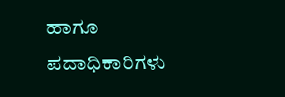ಹಾಗೂ ಪದಾಧಿಕಾರಿಗಳು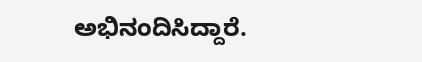ಅಭಿನಂದಿಸಿದ್ದಾರೆ.